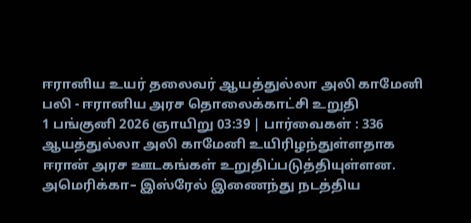ஈரானிய உயர் தலைவர் ஆயத்துல்லா அலி காமேனி பலி - ஈரானிய அரச தொலைக்காட்சி உறுதி
1 பங்குனி 2026 ஞாயிறு 03:39 | பார்வைகள் : 336
ஆயத்துல்லா அலி காமேனி உயிரிழந்துள்ளதாக ஈரான் அரச ஊடகங்கள் உறுதிப்படுத்தியுள்ளன.
அமெரிக்கா– இஸ்ரேல் இணைந்து நடத்திய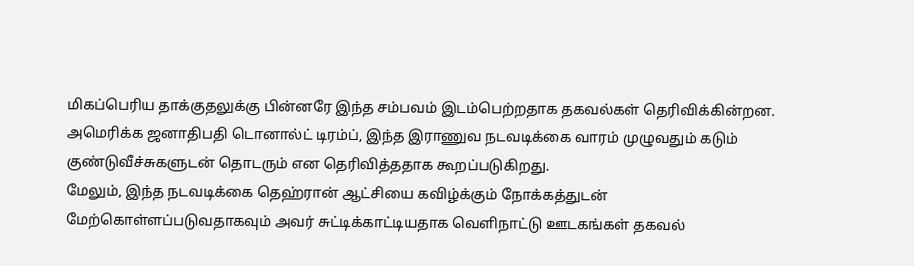மிகப்பெரிய தாக்குதலுக்கு பின்னரே இந்த சம்பவம் இடம்பெற்றதாக தகவல்கள் தெரிவிக்கின்றன.
அமெரிக்க ஜனாதிபதி டொனால்ட் டிரம்ப், இந்த இராணுவ நடவடிக்கை வாரம் முழுவதும் கடும் குண்டுவீச்சுகளுடன் தொடரும் என தெரிவித்ததாக கூறப்படுகிறது.
மேலும், இந்த நடவடிக்கை தெஹ்ரான் ஆட்சியை கவிழ்க்கும் நோக்கத்துடன் மேற்கொள்ளப்படுவதாகவும் அவர் சுட்டிக்காட்டியதாக வெளிநாட்டு ஊடகங்கள் தகவல்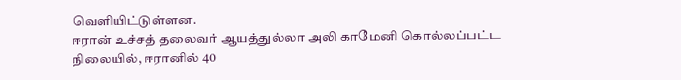வெளியிட்டுள்ளன.
ஈரான் உச்சத் தலைவர் ஆயத்துல்லா அலி காமேனி கொல்லப்பட்ட நிலையில், ஈரானில் 40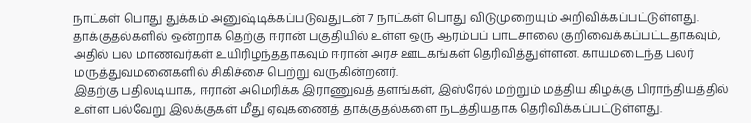நாட்கள் பொது துக்கம் அனுஷ்டிக்கப்படுவதுடன் 7 நாட்கள் பொது விடுமுறையும் அறிவிக்கப்பட்டுள்ளது.
தாக்குதல்களில் ஒன்றாக தெற்கு ஈரான் பகுதியில் உள்ள ஒரு ஆரம்பப் பாடசாலை குறிவைக்கப்பட்டதாகவும், அதில் பல மாணவர்கள் உயிரிழந்ததாகவும் ஈரான் அரச ஊடகங்கள் தெரிவித்துள்ளன. காயமடைந்த பலர் மருத்துவமனைகளில் சிகிச்சை பெற்று வருகின்றனர்.
இதற்கு பதிலடியாக, ஈரான் அமெரிக்க இராணுவத் தளங்கள், இஸ்ரேல் மற்றும் மத்திய கிழக்கு பிராந்தியத்தில் உள்ள பல்வேறு இலக்குகள் மீது ஏவுகணைத் தாக்குதல்களை நடத்தியதாக தெரிவிக்கப்பட்டுள்ளது.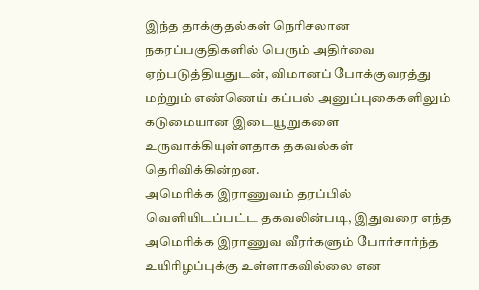இந்த தாக்குதல்கள் நெரிசலான நகரப்பகுதிகளில் பெரும் அதிர்வை ஏற்படுத்தியதுடன், விமானப் போக்குவரத்து மற்றும் எண்ணெய் கப்பல் அனுப்புகைகளிலும் கடுமையான இடையூறுகளை உருவாக்கியுள்ளதாக தகவல்கள் தெரிவிக்கின்றன.
அமெரிக்க இராணுவம் தரப்பில் வெளியிடப்பட்ட தகவலின்படி, இதுவரை எந்த அமெரிக்க இராணுவ வீரர்களும் போர்சார்ந்த உயிரிழப்புக்கு உள்ளாகவில்லை என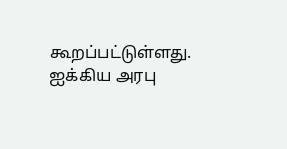கூறப்பட்டுள்ளது.
ஐக்கிய அரபு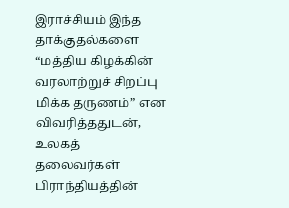இராச்சியம் இந்த தாக்குதல்களை “மத்திய கிழக்கின் வரலாற்றுச் சிறப்பு மிக்க தருணம்” என விவரித்ததுடன், உலகத் தலைவர்கள் பிராந்தியத்தின்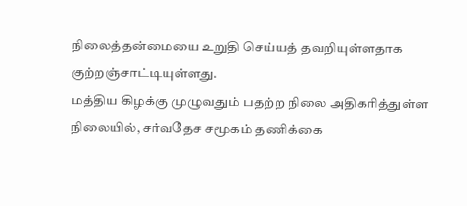நிலைத்தன்மையை உறுதி செய்யத் தவறியுள்ளதாக குற்றஞ்சாட்டியுள்ளது.
மத்திய கிழக்கு முழுவதும் பதற்ற நிலை அதிகரித்துள்ள நிலையில், சர்வதேச சமூகம் தணிக்கை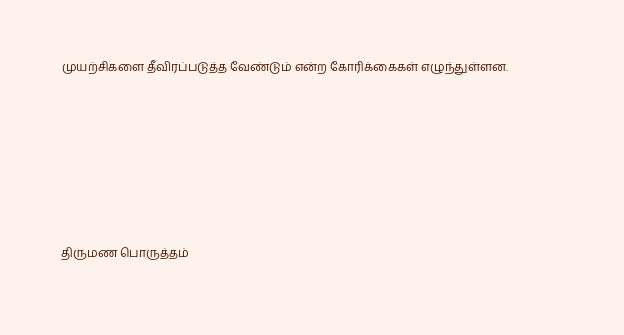முயற்சிகளை தீவிரப்படுத்த வேண்டும் என்ற கோரிக்கைகள் எழுந்துள்ளன.






திருமண பொருத்தம்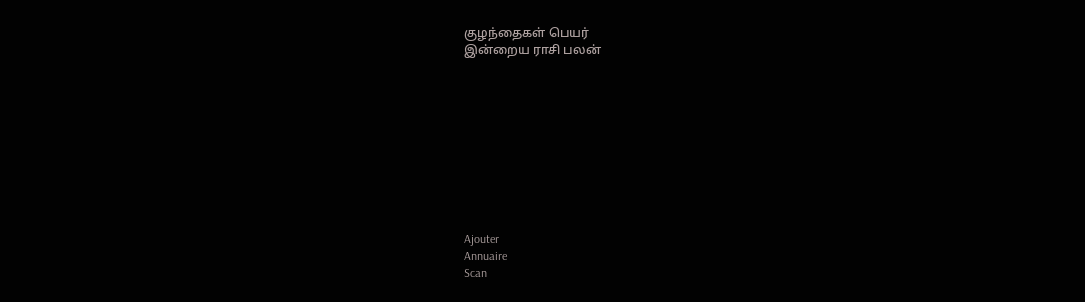குழந்தைகள் பெயர்
இன்றைய ராசி பலன்










Ajouter
Annuaire
Scan